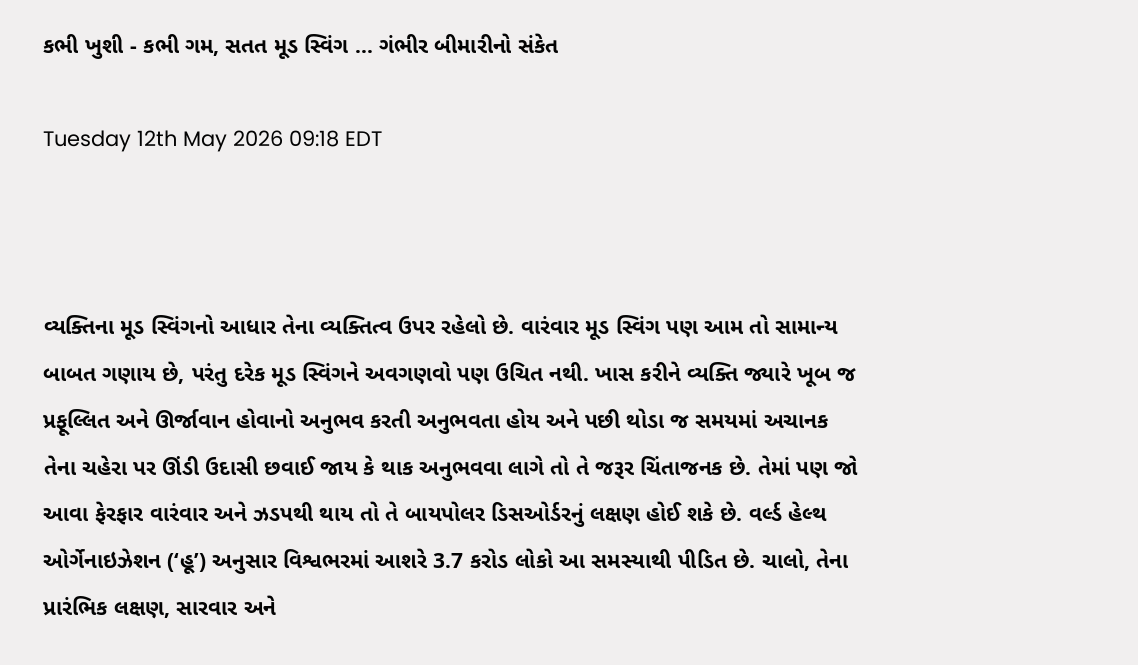કભી ખુશી - કભી ગમ, સતત મૂડ સ્વિંગ ... ગંભીર બીમારીનો સંકેત

Tuesday 12th May 2026 09:18 EDT



વ્યક્તિના મૂડ સ્વિંગનો આધાર તેના વ્યક્તિત્વ ઉપર રહેલો છે. વારંવાર મૂડ સ્વિંગ પણ આમ તો સામાન્ય બાબત ગણાય છે, પરંતુ દરેક મૂડ સ્વિંગને અવગણવો પણ ઉચિત નથી. ખાસ કરીને વ્યક્તિ જ્યારે ખૂબ જ પ્રફૂલ્લિત અને ઊર્જાવાન હોવાનો અનુભવ કરતી અનુભવતા હોય અને પછી થોડા જ સમયમાં અચાનક તેના ચહેરા પર ઊંડી ઉદાસી છવાઈ જાય કે થાક અનુભવવા લાગે તો તે જરૂર ચિંતાજનક છે. તેમાં પણ જો આવા ફેરફાર વારંવાર અને ઝડપથી થાય તો તે બાયપોલર ડિસઓર્ડરનું લક્ષણ હોઈ શકે છે. વર્લ્ડ હેલ્થ ઓર્ગેનાઇઝેશન (‘હૂ’) અનુસાર વિશ્વભરમાં આશરે 3.7 કરોડ લોકો આ સમસ્યાથી પીડિત છે. ચાલો, તેના પ્રારંભિક લક્ષણ, સારવાર અને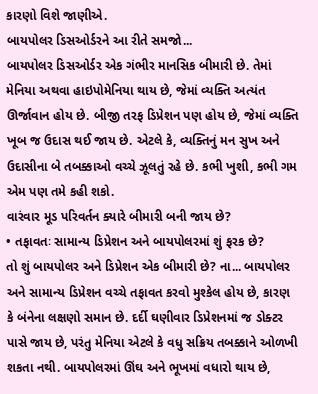કારણો વિશે જાણીએ.
બાયપોલર ડિસઓર્ડરને આ રીતે સમજો...
બાયપોલર ડિસઓર્ડર એક ગંભીર માનસિક બીમારી છે. તેમાં મેનિયા અથવા હાઇપોમેનિયા થાય છે, જેમાં વ્યક્તિ અત્યંત ઊર્જાવાન હોય છે. બીજી તરફ ડિપ્રેશન પણ હોય છે, જેમાં વ્યક્તિ ખૂબ જ ઉદાસ થઈ જાય છે. એટલે કે, વ્યક્તિનું મન સુખ અને ઉદાસીના બે તબક્કાઓ વચ્ચે ઝૂલતું રહે છે. કભી ખુશી, કભી ગમ એમ પણ તમે કહી શકો.
વારંવાર મૂડ પરિવર્તન ક્યારે બીમારી બની જાય છે?
• તફાવતઃ સામાન્ય ડિપ્રેશન અને બાયપોલરમાં શું ફરક છે?
તો શું બાયપોલર અને ડિપ્રેશન એક બીમારી છે? ના... બાયપોલર અને સામાન્ય ડિપ્રેશન વચ્ચે તફાવત કરવો મુશ્કેલ હોય છે, કારણ કે બંનેના લક્ષણો સમાન છે. દર્દી ઘણીવાર ડિપ્રેશનમાં જ ડોક્ટર પાસે જાય છે, પરંતુ મેનિયા એટલે કે વધુ સક્રિય તબક્કાને ઓળખી શકતા નથી. બાયપોલરમાં ઊંઘ અને ભૂખમાં વધારો થાય છે,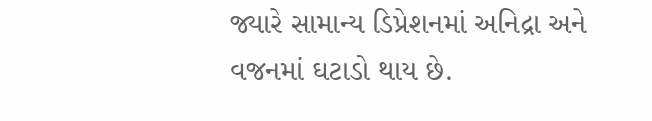જ્યારે સામાન્ય ડિપ્રેશનમાં અનિદ્રા અને વજનમાં ઘટાડો થાય છે.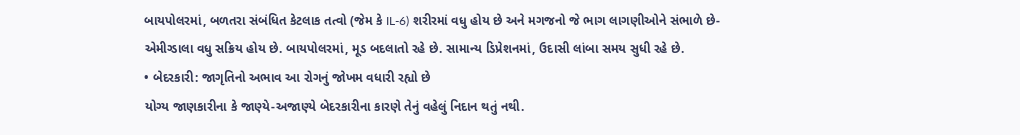બાયપોલરમાં, બળતરા સંબંધિત કેટલાક તત્વો (જેમ કે IL-6) શરીરમાં વધુ હોય છે અને મગજનો જે ભાગ લાગણીઓને સંભાળે છે-એમીગ્ડાલા વધુ સક્રિય હોય છે. બાયપોલરમાં, મૂડ બદલાતો રહે છે. સામાન્ય ડિપ્રેશનમાં, ઉદાસી લાંબા સમય સુધી રહે છે.
• બેદરકારી: જાગૃતિનો અભાવ આ રોગનું જોખમ વધારી રહ્યો છે
યોગ્ય જાણકારીના કે જાણ્યે-અજાણ્યે બેદરકારીના કારણે તેનું વહેલું નિદાન થતું નથી.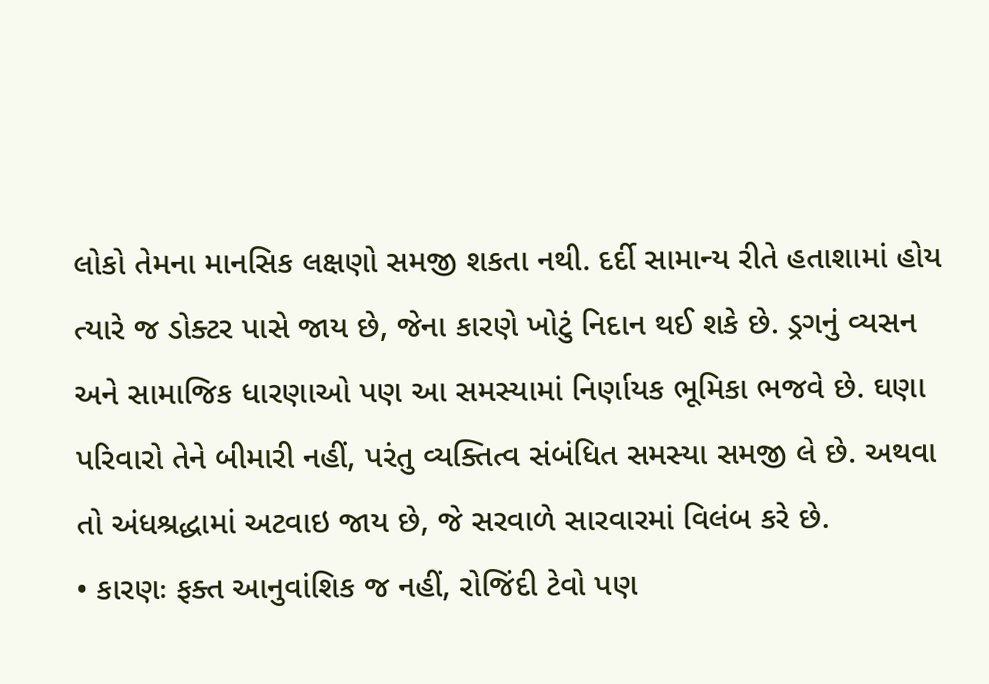લોકો તેમના માનસિક લક્ષણો સમજી શકતા નથી. દર્દી સામાન્ય રીતે હતાશામાં હોય ત્યારે જ ડોક્ટર પાસે જાય છે, જેના કારણે ખોટું નિદાન થઈ શકે છે. ડ્રગનું વ્યસન અને સામાજિક ધારણાઓ પણ આ સમસ્યામાં નિર્ણાયક ભૂમિકા ભજવે છે. ઘણા પરિવારો તેને બીમારી નહીં, પરંતુ વ્યક્તિત્વ સંબંધિત સમસ્યા સમજી લે છે. અથવા તો અંધશ્રદ્ધામાં અટવાઇ જાય છે, જે સરવાળે સારવારમાં વિલંબ કરે છે.
• કારણઃ ફક્ત આનુવાંશિક જ નહીં, રોજિંદી ટેવો પણ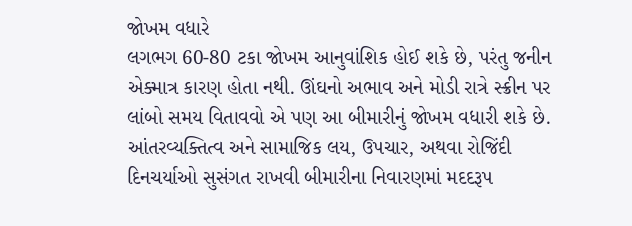જોખમ વધારે
લગભગ 60-80 ટકા જોખમ આનુવાંશિક હોઈ શકે છે, પરંતુ જનીન એક્માત્ર કારણ હોતા નથી. ઊંઘનો અભાવ અને મોડી રાત્રે સ્ક્રીન પર લાંબો સમય વિતાવવો એ પણ આ બીમારીનું જોખમ વધારી શકે છે. આંતરવ્યક્તિત્વ અને સામાજિક લય, ઉપચાર, અથવા રોજિંદી દિનચર્યાઓ સુસંગત રાખવી બીમારીના નિવારણમાં મદદરૂપ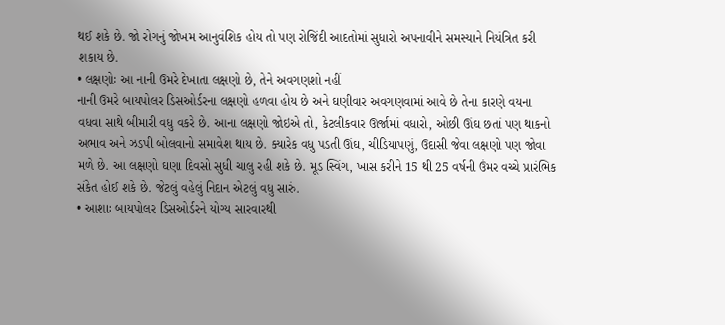થઈ શકે છે. જો રોગનું જોખમ આનુવંશિક હોય તો પણ રોજિંદી આદતોમાં સુધારો અપનાવીને સમસ્યાને નિયંત્રિત કરી શકાય છે.
• લક્ષણોઃ આ નાની ઉમરે દેખાતા લક્ષણો છે, તેને અવગણશો નહીં
નાની ઉમરે બાયપોલર ડિસઓર્ડરના લક્ષણો હળવા હોય છે અને ઘણીવાર અવગણવામાં આવે છે તેના કારણે વયના વધવા સાથે બીમારી વધુ વકરે છે. આના લક્ષણો જોઇએ તો, કેટલીકવાર ઊર્જામાં વધારો, ઓછી ઊંઘ છતાં પણ થાકનો અભાવ અને ઝડપી બોલવાનો સમાવેશ થાય છે. ક્યારેક વધુ પડતી ઊંઘ, ચીડિયાપણું, ઉદાસી જેવા લક્ષણો પણ જોવા મળે છે. આ લક્ષણો ઘણા દિવસો સુધી ચાલુ રહી શકે છે. મૂડ સ્વિંગ, ખાસ કરીને 15 થી 25 વર્ષની ઉંમર વચ્ચે પ્રારંભિક સંકેત હોઈ શકે છે. જેટલું વહેલું નિદાન એટલું વધુ સારું.
• આશાઃ બાયપોલર ડિસઓર્ડરને યોગ્ય સારવારથી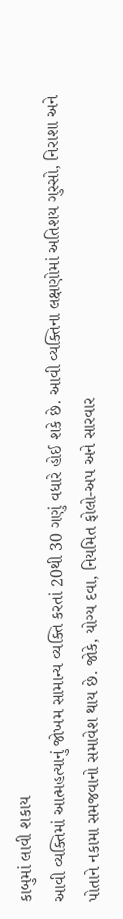કાબુમાં લાવી શકાય
આવી વ્યક્તિમાં આત્મહત્યાનું જોખમ સામાન્ય વ્યક્તિ કરતાં 20થી 30 ગણું વધારે હોઈ શકે છે. આવી વ્યક્તિના લક્ષણોમાં અતિશય ગુસ્સો, નિરાશા અને પોતાને નકામા સમજવાનો સમાવેશ થાય છે. જોકે, યોગ્ય દવા, નિયમિત ફોલો-અપ અને સારવાર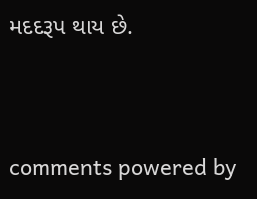મદદરૂપ થાય છે.


comments powered by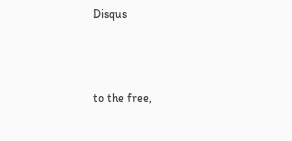Disqus



to the free,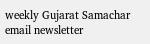weekly Gujarat Samachar email newsletter